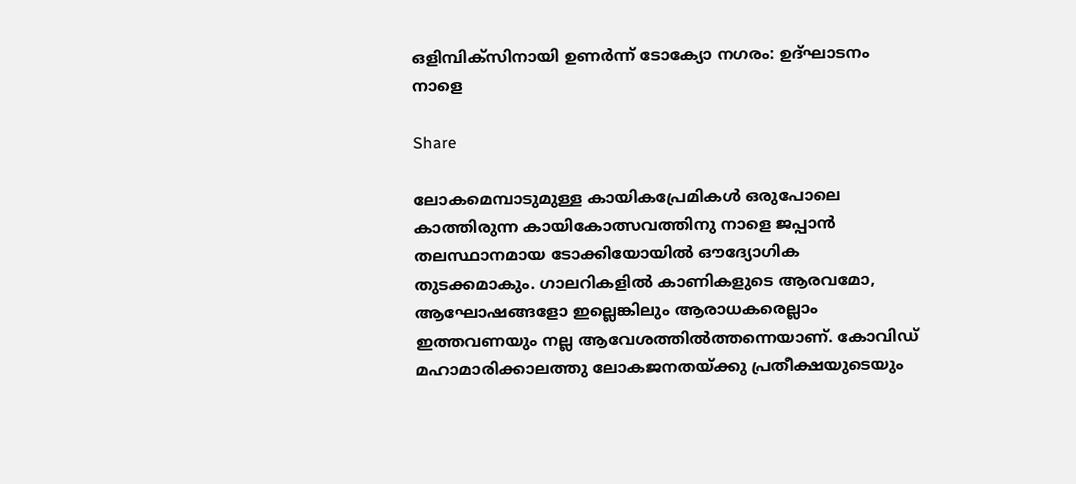ഒളിമ്പിക്‌സിനായി ഉണര്‍ന്ന് ടോക്യോ നഗരം: ഉദ്ഘാടനം നാളെ

Share

ലോകമെമ്പാടുമുള്ള കായികപ്രേമികൾ ഒരുപോലെ കാത്തിരുന്ന കായികോത്സവത്തിനു നാളെ ജപ്പാൻ തലസ്ഥാനമായ ടോക്കിയോയിൽ ഔദ്യോഗിക തുടക്കമാകും. ഗാലറികളിൽ കാണികളുടെ ആരവമോ, ആഘോഷങ്ങളോ ഇല്ലെങ്കിലും ആരാധകരെല്ലാം ഇത്തവണയും നല്ല ആവേശത്തിൽത്തന്നെയാണ്. കോവിഡ് മഹാമാരിക്കാലത്തു ലോകജനതയ്ക്കു പ്രതീക്ഷയുടെയും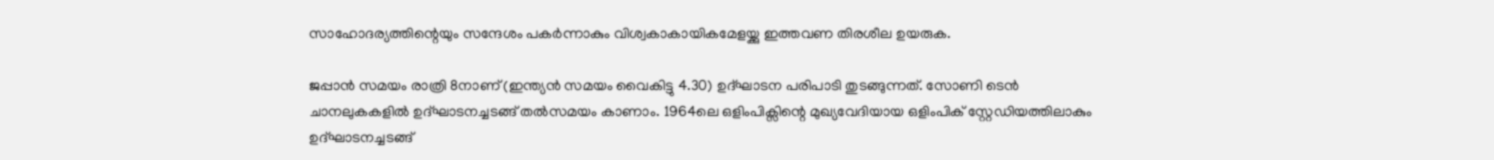സാഹോദര്യത്തിന്റെയും സന്ദേശം പകർന്നാകും വിശ്വകാകായികമേളയ്ക്കു ഇത്തവണ തിരശീല ഉയരുക.

ജപ്പാൻ സമയം രാത്രി 8നാണ് (ഇന്ത്യൻ സമയം വൈകിട്ടു 4.30) ഉദ്ഘാടന പരിപാടി തുടങ്ങുന്നത്. സോണി ടെൻ ചാനലുകകളിൽ ഉദ്ഘാടനച്ചടങ്ങ് തൽസമയം കാണാം. 1964ലെ ഒളിംപിക്സിന്റെ മുഖ്യവേദിയായ ഒളിംപിക് സ്റ്റേഡിയത്തിലാകും ഉദ്ഘാടനച്ചടങ്ങ്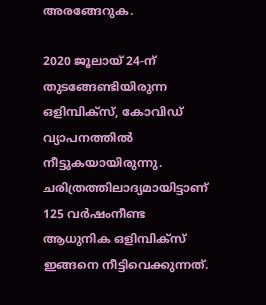അരങ്ങേറുക.

2020 ജൂലായ് 24-ന് തുടങ്ങേണ്ടിയിരുന്ന ഒളിമ്പിക്‌സ്, കോവിഡ് വ്യാപനത്തില്‍ നീട്ടുകയായിരുന്നു. ചരിത്രത്തിലാദ്യമായിട്ടാണ് 125 വര്‍ഷംനീണ്ട ആധുനിക ഒളിമ്പിക്‌സ് ഇങ്ങനെ നീട്ടിവെക്കുന്നത്.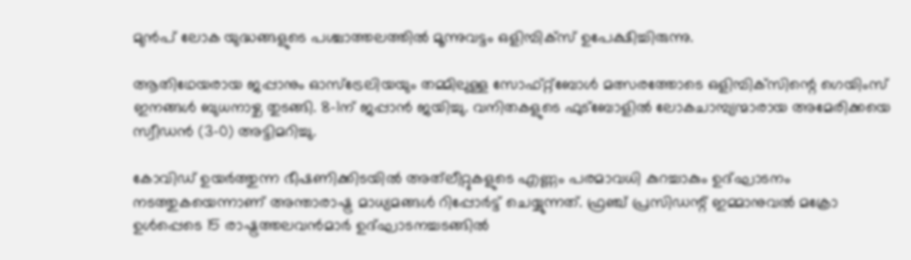മുൻപ് ലോക യുദ്ധങ്ങളുടെ പശ്ചാത്തലത്തിൽ മൂന്നുവട്ടം ഒളിമ്പിക്‌സ് ഉപേക്ഷിച്ചിരുന്നു.

ആതിഥേയരായ ജപ്പാനും ഓസ്ട്രേലിയയും തമ്മിലുള്ള സോഫ്റ്റ്ബോള്‍ മത്സരത്തോടെ ഒളിമ്പിക്‌സിന്റെ ഗെയിംസ് ഇനങ്ങള്‍ ബുധനാഴ്ച തുടങ്ങി. 8-1ന് ജപ്പാന്‍ ജയിച്ചു. വനിതകളുടെ ഫുട്ബോളില്‍ ലോകചാമ്പ്യന്മാരായ അമേരിക്കയെ സ്വീഡന്‍ (3-0) അട്ടിമറിച്ചു.

കോവിഡ് ഉയർത്തുന്ന ഭീഷണിക്കിടയിൽ അത്‍ലീറ്റുകളുടെ എണ്ണം പരമാവധി കുറച്ചാകും ഉദ്ഘാടനം നടത്തുകയെന്നാണ് അന്താരാഷ്ട്ര മാധ്യമങ്ങൾ റിപ്പോർട്ട് ചെയ്യുന്നത്. ഫ്രഞ്ച് പ്രസിഡന്റ് ഇമ്മാനുവൽ മക്രോ ഉൾപ്പെടെ 15 രാഷ്ട്രത്തലവൻമാർ ഉദ്ഘാടനച്ചടങ്ങിൽ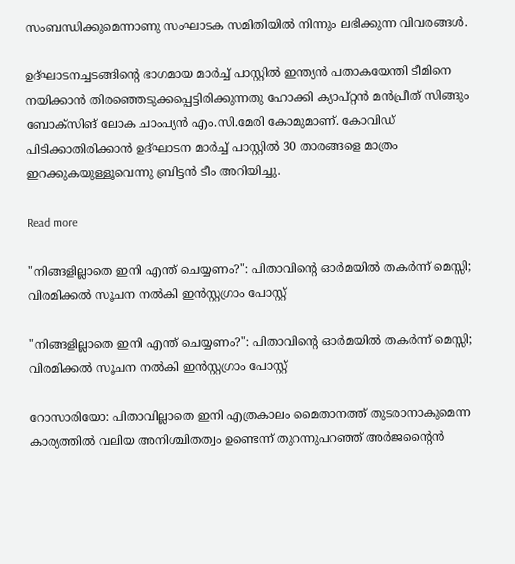സംബന്ധിക്കുമെന്നാണു സംഘാടക സമിതിയിൽ നിന്നും ലഭിക്കുന്ന വിവരങ്ങൾ.

ഉദ്ഘാടനച്ചടങ്ങിന്റെ ഭാഗമായ മാർച്ച് പാസ്റ്റിൽ ഇന്ത്യൻ പതാകയേന്തി ടീമിനെ നയിക്കാൻ തിരഞ്ഞെടുക്കപ്പെട്ടിരിക്കുന്നതു ഹോക്കി ക്യാപ്റ്റൻ മൻപ്രീത് സിങ്ങും ബോക്സിങ് ലോക ചാംപ്യൻ എം.സി.മേരി കോമുമാണ്. കോവിഡ് പിടിക്കാതിരിക്കാൻ ഉദ്ഘാടന മാർച്ച് പാസ്റ്റിൽ 30 താരങ്ങളെ മാത്രം ഇറക്കുകയുള്ളൂവെന്നു ബ്രിട്ടൻ ടീം അറിയിച്ചു.

Read more

"നിങ്ങളില്ലാതെ ഇനി എന്ത് ചെയ്യണം?": പിതാവിന്റെ ഓർമയിൽ തകർന്ന് മെസ്സി; വിരമിക്കൽ സൂചന നൽകി ഇൻസ്റ്റഗ്രാം പോസ്റ്റ്

"നിങ്ങളില്ലാതെ ഇനി എന്ത് ചെയ്യണം?": പിതാവിന്റെ ഓർമയിൽ തകർന്ന് മെസ്സി; വിരമിക്കൽ സൂചന നൽകി ഇൻസ്റ്റഗ്രാം പോസ്റ്റ്

റോസാരിയോ: പിതാവില്ലാതെ ഇനി എത്രകാലം മൈതാനത്ത് തുടരാനാകുമെന്ന കാര്യത്തിൽ വലിയ അനിശ്ചിതത്വം ഉണ്ടെന്ന് തുറന്നുപറഞ്ഞ് അർജൻ്റൈൻ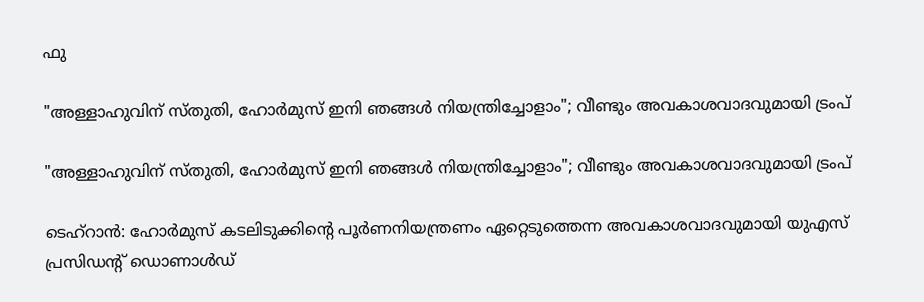ഫു

"അള്ളാഹുവിന് സ്തുതി, ഹോർമുസ് ഇനി ഞങ്ങൾ നിയന്ത്രിച്ചോളാം"; വീണ്ടും അവകാശവാദവുമായി ട്രംപ്

"അള്ളാഹുവിന് സ്തുതി, ഹോർമുസ് ഇനി ഞങ്ങൾ നിയന്ത്രിച്ചോളാം"; വീണ്ടും അവകാശവാദവുമായി ട്രംപ്

ടെഹ്റാൻ: ഹോർമുസ് കടലിടുക്കിൻ്റെ പൂർണനിയന്ത്രണം ഏറ്റെടുത്തെന്ന അവകാശവാദവുമായി യുഎസ് പ്രസിഡൻ്റ് ഡൊണാൾഡ്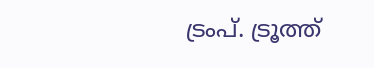ട്രംപ്. ട്രൂത്ത്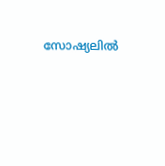സോഷ്യലിൽ